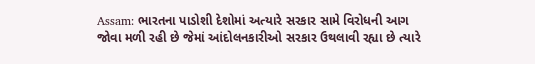Assam: ભારતના પાડોશી દેશોમાં અત્યારે સરકાર સામે વિરોધની આગ જોવા મળી રહી છે જેમાં આંદોલનકારીઓ સરકાર ઉથલાવી રહ્યા છે ત્યારે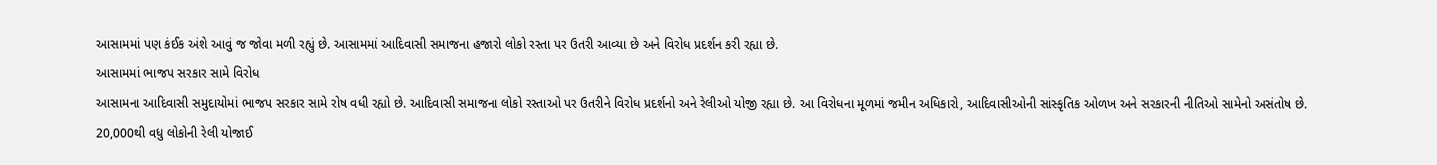આસામમાં પણ કંઈક અંશે આવું જ જોવા મળી રહ્યું છે. આસામમાં આદિવાસી સમાજના હજારો લોકો રસ્તા પર ઉતરી આવ્યા છે અને વિરોધ પ્રદર્શન કરી રહ્યા છે.
આસામમાં ભાજપ સરકાર સામે વિરોધ
આસામના આદિવાસી સમુદાયોમાં ભાજપ સરકાર સામે રોષ વધી રહ્યો છે. આદિવાસી સમાજના લોકો રસ્તાઓ પર ઉતરીને વિરોધ પ્રદર્શનો અને રેલીઓ યોજી રહ્યા છે. આ વિરોધના મૂળમાં જમીન અધિકારો, આદિવાસીઓની સાંસ્કૃતિક ઓળખ અને સરકારની નીતિઓ સામેનો અસંતોષ છે.
20,000થી વધુ લોકોની રેલી યોજાઈ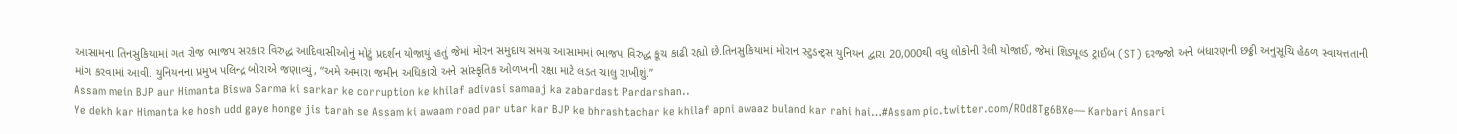આસામના તિનસુકિયામાં ગત રોજ ભાજપ સરકાર વિરુદ્ધ આદિવાસીઓનું મોટું પ્રદર્શન યોજાયું હતું જેમાં મોરન સમુદાય સમગ્ર આસામમાં ભાજપ વિરુદ્ધ કૂચ કાઢી રહ્યો છે.તિનસુકિયામાં મોરાન સ્ટુડન્ટ્સ યુનિયન દ્વારા 20,000થી વધુ લોકોની રેલી યોજાઈ, જેમાં શિડ્યૂલ્ડ ટ્રાઈબ (ST) દરજ્જો અને બંધારણની છઠ્ઠી અનુસૂચિ હેઠળ સ્વાયત્તતાની માંગ કરવામાં આવી. યુનિયનના પ્રમુખ પલિન્દ્ર બોરાએ જણાવ્યું, “અમે અમારા જમીન અધિકારો અને સાંસ્કૃતિક ઓળખની રક્ષા માટે લડત ચાલુ રાખીશું.”
Assam mein BJP aur Himanta Biswa Sarma ki sarkar ke corruption ke khilaf adivasi samaaj ka zabardast Pardarshan..
Ye dekh kar Himanta ke hosh udd gaye honge jis tarah se Assam ki awaam road par utar kar BJP ke bhrashtachar ke khilaf apni awaaz buland kar rahi hai…#Assam pic.twitter.com/ROd8Tg6BXe— Karbari Ansari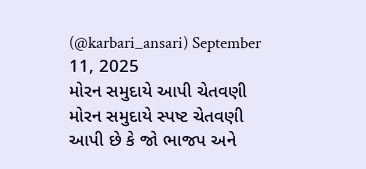(@karbari_ansari) September 11, 2025
મોરન સમુદાયે આપી ચેતવણી
મોરન સમુદાયે સ્પષ્ટ ચેતવણી આપી છે કે જો ભાજપ અને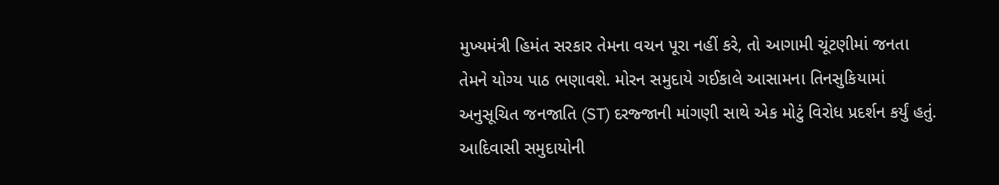મુખ્યમંત્રી હિમંત સરકાર તેમના વચન પૂરા નહીં કરે, તો આગામી ચૂંટણીમાં જનતા તેમને યોગ્ય પાઠ ભણાવશે. મોરન સમુદાયે ગઈકાલે આસામના તિનસુકિયામાં અનુસૂચિત જનજાતિ (ST) દરજ્જાની માંગણી સાથે એક મોટું વિરોધ પ્રદર્શન કર્યું હતું.
આદિવાસી સમુદાયોની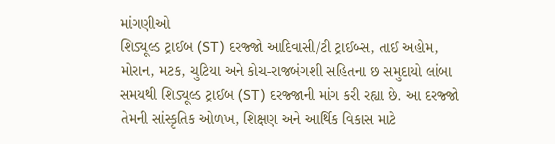માંગણીઓ
શિડ્યૂલ્ડ ટ્રાઈબ (ST) દરજ્જો આદિવાસી/ટી ટ્રાઈબ્સ, તાઈ અહોમ, મોરાન, મટક, ચુટિયા અને કોચ-રાજબંગશી સહિતના છ સમુદાયો લાંબા સમયથી શિડ્યૂલ્ડ ટ્રાઈબ (ST) દરજ્જાની માંગ કરી રહ્યા છે. આ દરજ્જો તેમની સાંસ્કૃતિક ઓળખ, શિક્ષણ અને આર્થિક વિકાસ માટે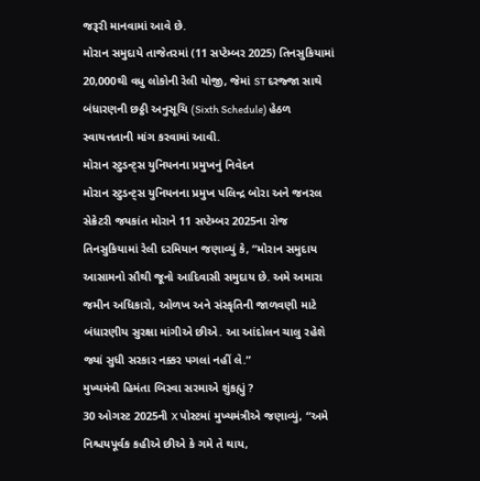જરૂરી માનવામાં આવે છે.
મોરાન સમુદાયે તાજેતરમાં (11 સપ્ટેમ્બર 2025) તિનસુકિયામાં 20,000થી વધુ લોકોની રેલી યોજી, જેમાં ST દરજ્જા સાથે બંધારણની છઠ્ઠી અનુસૂચિ (Sixth Schedule) હેઠળ સ્વાયત્તતાની માંગ કરવામાં આવી.
મોરાન સ્ટુડન્ટ્સ યુનિયનના પ્રમુખનું નિવેદન
મોરાન સ્ટુડન્ટ્સ યુનિયનના પ્રમુખ પલિન્દ્ર બોરા અને જનરલ સેક્રેટરી જયકાંત મોરાને 11 સપ્ટેમ્બર 2025ના રોજ તિનસુકિયામાં રેલી દરમિયાન જણાવ્યું કે, “મોરાન સમુદાય આસામનો સૌથી જૂનો આદિવાસી સમુદાય છે. અમે અમારા જમીન અધિકારો, ઓળખ અને સંસ્કૃતિની જાળવણી માટે બંધારણીય સુરક્ષા માંગીએ છીએ. આ આંદોલન ચાલુ રહેશે જ્યાં સુધી સરકાર નક્કર પગલાં નહીં લે.”
મુખ્યમંત્રી હિમંતા બિસ્વા સરમાએ શુંકહ્યું ?
30 ઓગસ્ટ 2025ની X પોસ્ટમાં મુખ્યમંત્રીએ જણાવ્યું, “અમે નિશ્ચયપૂર્વક કહીએ છીએ કે ગમે તે થાય,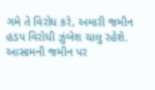ગમે તે વિરોધ કરે, અમારી જમીન હડપ વિરોધી ઝુંબેશ ચાલુ રહેશે. આસામની જમીન પર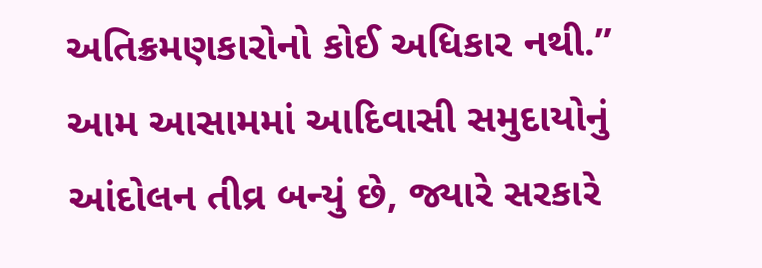અતિક્રમણકારોનો કોઈ અધિકાર નથી.”
આમ આસામમાં આદિવાસી સમુદાયોનું આંદોલન તીવ્ર બન્યું છે, જ્યારે સરકારે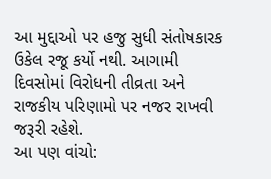આ મુદ્દાઓ પર હજુ સુધી સંતોષકારક ઉકેલ રજૂ કર્યો નથી. આગામી દિવસોમાં વિરોધની તીવ્રતા અને રાજકીય પરિણામો પર નજર રાખવી જરૂરી રહેશે.
આ પણ વાંચો: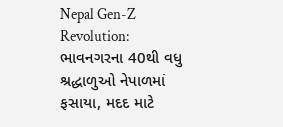Nepal Gen-Z Revolution: ભાવનગરના 40થી વધુ શ્રદ્ધાળુઓ નેપાળમાં ફસાયા, મદદ માટે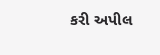કરી અપીલ